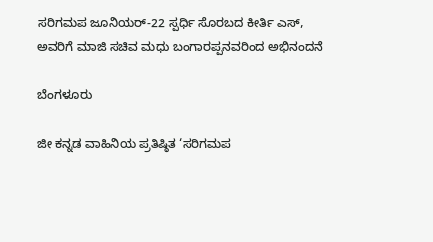ಸರಿಗಮಪ ಜೂನಿಯರ್-22 ಸ್ಪರ್ಧಿ ಸೊರಬದ ಕೀರ್ತಿ ಎಸ್, ಅವರಿಗೆ ಮಾಜಿ ಸಚಿವ ಮಧು ಬಂಗಾರಪ್ಪನವರಿಂದ ಅಭಿನಂದನೆ

ಬೆಂಗಳೂರು

ಜೀ ಕನ್ನಡ ವಾಹಿನಿಯ ಪ್ರತಿಷ್ಠಿತ ‘ಸರಿಗಮಪ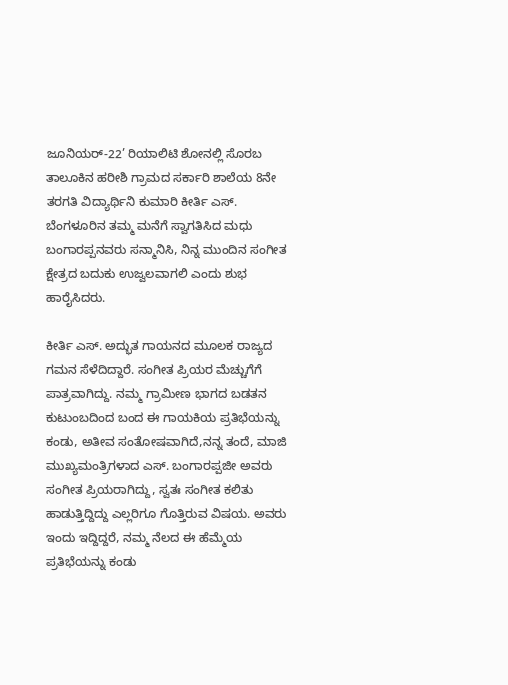ಜೂನಿಯರ್-22’ ರಿಯಾಲಿಟಿ ಶೋನಲ್ಲಿ ಸೊರಬ ತಾಲೂಕಿನ ಹರೀಶಿ ಗ್ರಾಮದ ಸರ್ಕಾರಿ ಶಾಲೆಯ 8ನೇ ತರಗತಿ ವಿದ್ಯಾರ್ಥಿನಿ ಕುಮಾರಿ ಕೀರ್ತಿ ಎಸ್. ಬೆಂಗಳೂರಿನ ತಮ್ಮ ಮನೆಗೆ ಸ್ವಾಗತಿಸಿದ ಮಧು ಬಂಗಾರಪ್ಪನವರು ಸನ್ಮಾನಿಸಿ, ನಿನ್ನ ಮುಂದಿನ ಸಂಗೀತ ಕ್ಷೇತ್ರದ ಬದುಕು ಉಜ್ವಲವಾಗಲಿ ಎಂದು ಶುಭ ಹಾರೈಸಿದರು.

ಕೀರ್ತಿ ಎಸ್. ಅದ್ಭುತ ಗಾಯನದ ಮೂಲಕ ರಾಜ್ಯದ ಗಮನ ಸೆಳೆದಿದ್ದಾರೆ. ಸಂಗೀತ ಪ್ರಿಯರ ಮೆಚ್ಚುಗೆಗೆ ಪಾತ್ರವಾಗಿದ್ದು. ನಮ್ಮ ಗ್ರಾಮೀಣ ಭಾಗದ ಬಡತನ ಕುಟುಂಬದಿಂದ ಬಂದ ಈ ಗಾಯಕಿಯ ಪ್ರತಿಭೆಯನ್ನು ಕಂಡು, ಅತೀವ ಸಂತೋಷವಾಗಿದೆ,ನನ್ನ ತಂದೆ, ಮಾಜಿ ಮುಖ್ಯಮಂತ್ರಿಗಳಾದ ಎಸ್. ಬಂಗಾರಪ್ಪಜೀ ಅವರು ಸಂಗೀತ ಪ್ರಿಯರಾಗಿದ್ದು, ಸ್ವತಃ ಸಂಗೀತ ಕಲಿತು ಹಾಡುತ್ತಿದ್ದಿದ್ದು ಎಲ್ಲರಿಗೂ ಗೊತ್ತಿರುವ ವಿಷಯ. ಅವರು ಇಂದು ಇದ್ದಿದ್ದರೆ, ನಮ್ಮ ನೆಲದ ಈ ಹೆಮ್ಮೆಯ ಪ್ರತಿಭೆಯನ್ನು ಕಂಡು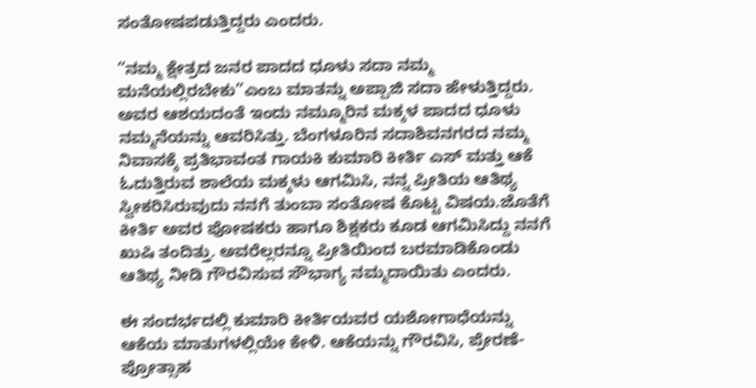ಸಂತೋಷಪಡುತ್ತಿದ್ದರು ಎಂದರು.

“ನಮ್ಮ ಕ್ಷೇತ್ರದ ಜನರ ಪಾದದ ಧೂಳು ಸದಾ ನಮ್ಮ ಮನೆಯಲ್ಲಿರಬೇಕು”ಎಂಬ ಮಾತನ್ನು ಅಪ್ಪಾಜಿ ಸದಾ ಹೇಳುತ್ತಿದ್ದರು. ಅವರ ಆಶಯದಂತೆ ಇಂದು ನಮ್ಮೂರಿನ ಮಕ್ಕಳ ಪಾದದ ಧೂಳು ನಮ್ಮನೆಯನ್ನು ಆವರಿಸಿತ್ತು. ಬೆಂಗಳೂರಿನ ಸದಾಶಿವನಗರದ ನಮ್ಮ ನಿವಾಸಕ್ಕೆ ಪ್ರತಿಭಾವಂತ ಗಾಯಕಿ ಕುಮಾರಿ ಕೀರ್ತಿ ಎಸ್ ಮತ್ತು ಆಕೆ ಓದುತ್ತಿರುವ ಶಾಲೆಯ ಮಕ್ಕಳು ಆಗಮಿಸಿ, ನನ್ನ ಪ್ರೀತಿಯ ಆತಿಥ್ಯ ಸ್ವೀಕರಿಸಿರುವುದು ನನಗೆ ತುಂಬಾ ಸಂತೋಷ ಕೊಟ್ಟ ವಿಷಯ.ಜೊತೆಗೆ ಕೀರ್ತಿ ಅವರ ಪೋಷಕರು ಹಾಗೂ ಶಿಕ್ಷಕರು ಕೂಡ ಆಗಮಿಸಿದ್ದು ನನಗೆ ಖುಷಿ ತಂದಿತ್ತು. ಅವರೆಲ್ಲರನ್ನೂ ಪ್ರೀತಿಯಿಂದ ಬರಮಾಡಿಕೊಂಡು ಆತಿಥ್ಯ ನೀಡಿ ಗೌರವಿಸುವ ಸೌಭಾಗ್ಯ ನಮ್ಮದಾಯಿತು ಎಂದರು.

ಈ ಸಂದರ್ಭದಲ್ಲಿ ಕುಮಾರಿ ಕೀರ್ತಿಯವರ ಯಶೋಗಾಧೆಯನ್ನು ಆಕೆಯ ಮಾತುಗಳಲ್ಲಿಯೇ ಕೇಳಿ. ಆಕೆಯನ್ನು ಗೌರವಿಸಿ, ಪ್ರೇರಣೆ-ಪ್ರೋತ್ಸಾಹ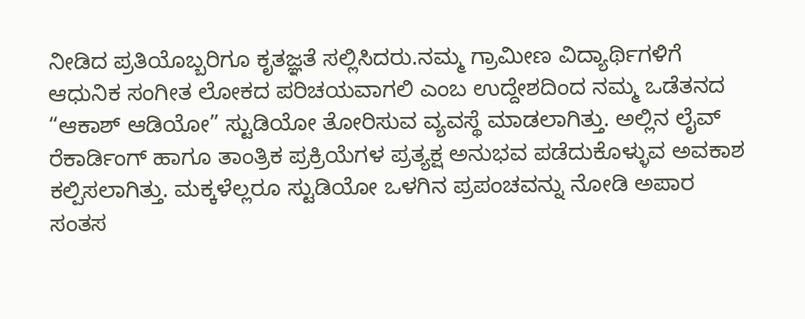ನೀಡಿದ ಪ್ರತಿಯೊಬ್ಬರಿಗೂ ಕೃತಜ್ಞತೆ ಸಲ್ಲಿಸಿದರು.ನಮ್ಮ ಗ್ರಾಮೀಣ ವಿದ್ಯಾರ್ಥಿಗಳಿಗೆ ಆಧುನಿಕ ಸಂಗೀತ ಲೋಕದ ಪರಿಚಯವಾಗಲಿ ಎಂಬ ಉದ್ದೇಶದಿಂದ ನಮ್ಮ ಒಡೆತನದ “ಆಕಾಶ್ ಆಡಿಯೋ” ಸ್ಟುಡಿಯೋ ತೋರಿಸುವ ವ್ಯವಸ್ಥೆ ಮಾಡಲಾಗಿತ್ತು. ಅಲ್ಲಿನ ಲೈವ್ ರೆಕಾರ್ಡಿಂಗ್ ಹಾಗೂ ತಾಂತ್ರಿಕ ಪ್ರಕ್ರಿಯೆಗಳ ಪ್ರತ್ಯಕ್ಷ ಅನುಭವ ಪಡೆದುಕೊಳ್ಳುವ ಅವಕಾಶ ಕಲ್ಪಿಸಲಾಗಿತ್ತು. ಮಕ್ಕಳೆಲ್ಲರೂ ಸ್ಟುಡಿಯೋ ಒಳಗಿನ ಪ್ರಪಂಚವನ್ನು ನೋಡಿ ಅಪಾರ ಸಂತಸ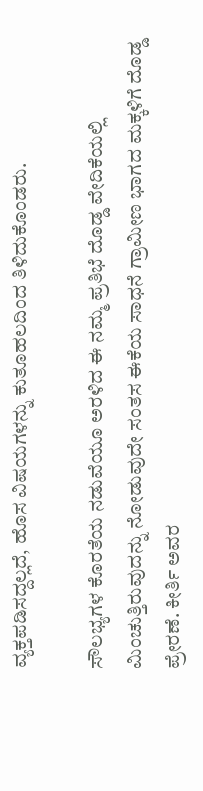ವ್ಯಕ್ತಪಡಿಸದ್ದಲ್ಲದೆ, ಹೊಸ ವಿಷಯಗಳನ್ನು ಕುತೂಹಲದಿಂದ ತಿಳಿದುಕೊಂಡರು.

ಸೌಲಭ್ಯಗಳ ಕೊರತೆಯ ನಡುವೆಯೂ ಅರಳಿದ ಈ ನಮ್ಮ ಪ್ರತಿಭೆ ದೊಡ್ಡ ವೇದಿಕೆಯಲ್ಲಿ ಮಿಂಚುತ್ತಿರುವುದನ್ನು ನೋಡುವುದೇ ಸಂತಸ ಈಕೆಯ ಸಾಧನೆ ಗ್ರಾಮೀಣ ಭಾಗದ ಮಕ್ಕಳಿಗೆ ದೊಡ್ಡ ಪ್ರೇರಣೆ. ಕೀರ್ತಿ ಅವರ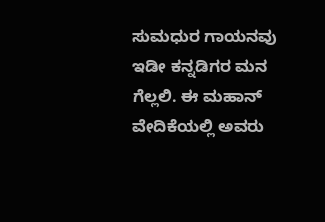ಸುಮಧುರ ಗಾಯನವು ಇಡೀ ಕನ್ನಡಿಗರ ಮನ ಗೆಲ್ಲಲಿ. ಈ ಮಹಾನ್ ವೇದಿಕೆಯಲ್ಲಿ ಅವರು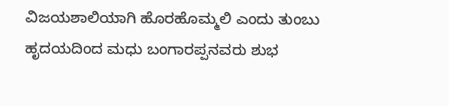ವಿಜಯಶಾಲಿಯಾಗಿ ಹೊರಹೊಮ್ಮಲಿ ಎಂದು ತುಂಬು ಹೃದಯದಿಂದ ಮಧು ಬಂಗಾರಪ್ಪನವರು ಶುಭ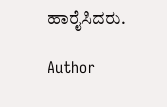ಹಾರೈಸಿದರು.

Author